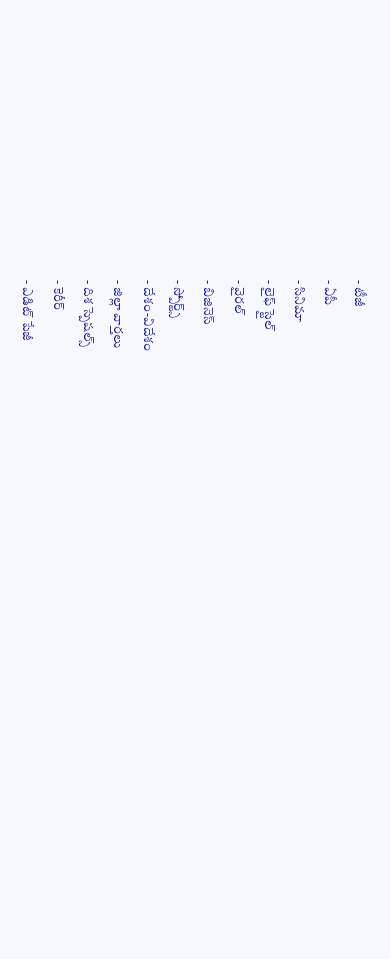- టీజీ
- ఏపీ
- సినిమా
- లైఫ్ స్టైల్
- వైరల్
- బిజినెస్
- స్పోర్ట్స్
- దేశం-విదేశం
- జిల్లా వార్తలు
- దిశ స్పెషల్స్
- కెరీర్
- ఎడిట్ పేజీ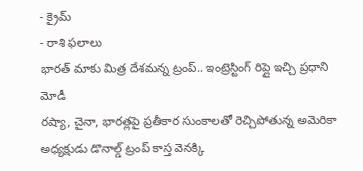- క్రైమ్
- రాశి ఫలాలు
భారత్ మాకు మిత్ర దేశమన్న ట్రంప్.. ఇంట్రెస్టింగ్ రిప్లై ఇచ్చి ప్రధాని మోడీ
రష్యా, చైనా, భారత్లపై ప్రతీకార సుంకాలతో రెచ్చిపోతున్న అమెరికా అధ్యక్షుడు డొనాల్డ్ ట్రంప్ కాస్త వెనక్కి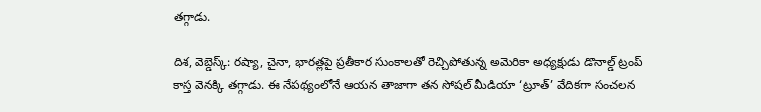తగ్గాడు.

దిశ, వెబ్డెస్క్: రష్యా, చైనా, భారత్లపై ప్రతీకార సుంకాలతో రెచ్చిపోతున్న అమెరికా అధ్యక్షుడు డొనాల్డ్ ట్రంప్ కాస్త వెనక్కి తగ్గాడు. ఈ నేపథ్యంలోనే ఆయన తాజాగా తన సోషల్ మీడియా ‘ట్రూత్’ వేదికగా సంచలన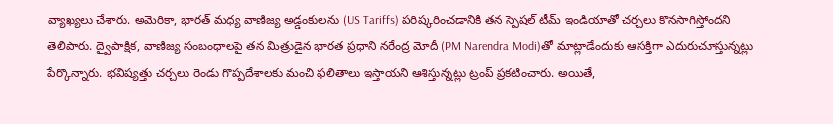వ్యాఖ్యలు చేశారు. అమెరికా, భారత్ మధ్య వాణిజ్య అడ్డంకులను (US Tariffs) పరిష్కరించడానికి తన స్పెషల్ టీమ్ ఇండియాతో చర్చలు కొనసాగిస్తోందని తెలిపారు. ద్వైపాక్షిక, వాణిజ్య సంబంధాలపై తన మిత్రుడైన భారత ప్రధాని నరేంద్ర మోదీ (PM Narendra Modi)తో మాట్లాడేందుకు ఆసక్తిగా ఎదురుచూస్తున్నట్లు పేర్కొన్నారు. భవిష్యత్తు చర్చలు రెండు గొప్పదేశాలకు మంచి ఫలితాలు ఇస్తాయని ఆశిస్తున్నట్లు ట్రంప్ ప్రకటించారు. అయితే,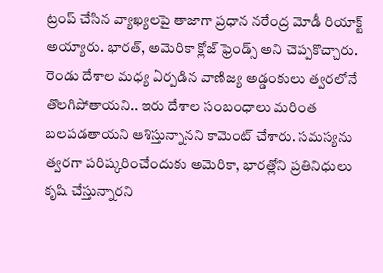ట్రంప్ చేసిన వ్యాఖ్యలపై తాజాగా ప్రధాన నరేంద్ర మోడీ రియాక్ట్ అయ్యారు. భారత్, అమెరికా క్లోజ్ ఫ్రెండ్స్ అని చెప్పకొచ్చారు. రెండు దేశాల మధ్య ఏర్పడిన వాణిజ్య అడ్డంకులు త్వరలోనే తొలగిపోతాయని.. ఇరు దేశాల సంబంధాలు మరింత బలపడతాయని ఆశిస్తున్నానని కామెంట్ చేశారు. సమస్యను త్వరగా పరిష్కరించేందుకు అమెరికా, భారత్లోని ప్రతినిధులు కృషి చేస్తున్నారని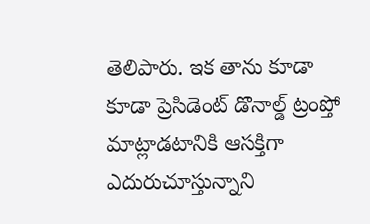తెలిపారు. ఇక తాను కూడా కూడా ప్రెసిడెంట్ డొనాల్డ్ ట్రంప్తో మాట్లాడటానికి ఆసక్తిగా ఎదురుచూస్తున్నాని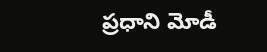ప్రధాని మోడీ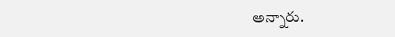అన్నారు.